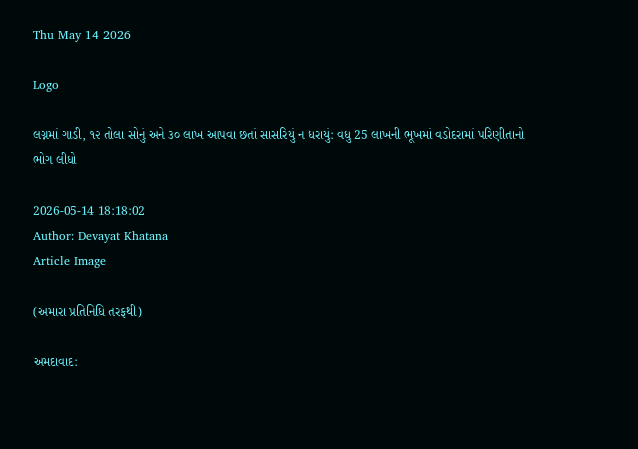Thu May 14 2026

Logo

લગ્નમાં ગાડી, ૧૨ તોલા સોનું અને ૩૦ લાખ આપવા છતાં સાસરિયું ન ધરાયું: વધુ 25 લાખની ભૂખમાં વડોદરામાં પરિણીતાનો ભોગ લીધો

2026-05-14 18:18:02
Author: Devayat Khatana
Article Image

(અમારા પ્રતિનિધિ તરફથી)

અમદાવાદ: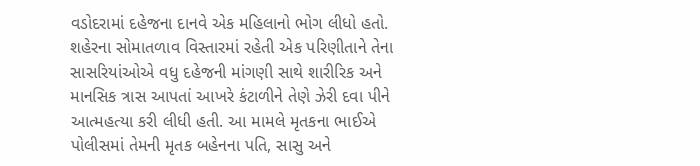વડોદરામાં દહેજના દાનવે એક મહિલાનો ભોગ લીધો હતો. શહેરના સોમાતળાવ વિસ્તારમાં રહેતી એક પરિણીતાને તેના સાસરિયાંઓએ વધુ દહેજની માંગણી સાથે શારીરિક અને માનસિક ત્રાસ આપતાં આખરે કંટાળીને તેણે ઝેરી દવા પીને આત્મહત્યા કરી લીધી હતી. આ મામલે મૃતકના ભાઈએ પોલીસમાં તેમની મૃતક બહેનના પતિ, સાસુ અને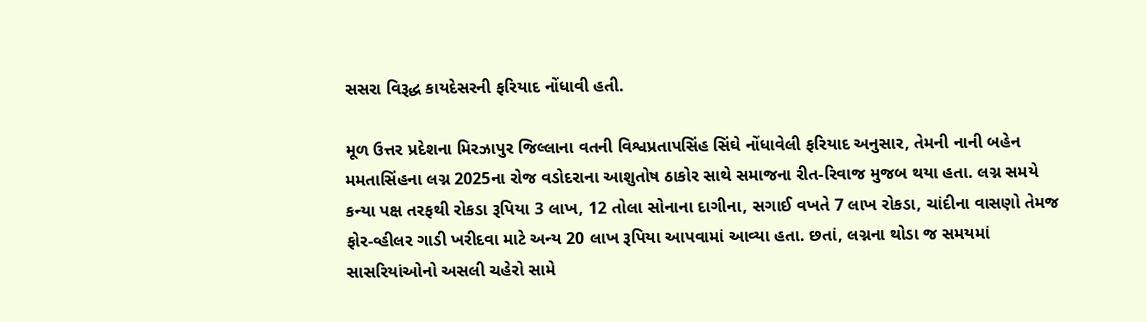સસરા વિરૂદ્ધ કાયદેસરની ફરિયાદ નોંધાવી હતી.

મૂળ ઉત્તર પ્રદેશના મિરઝાપુર જિલ્લાના વતની વિશ્વપ્રતાપસિંહ સિંઘે નોંધાવેલી ફરિયાદ અનુસાર, તેમની નાની બહેન મમતાસિંહના લગ્ન 2025ના રોજ વડોદરાના આશુતોષ ઠાકોર સાથે સમાજના રીત-રિવાજ મુજબ થયા હતા. લગ્ન સમયે કન્યા પક્ષ તરફથી રોકડા રૂપિયા 3 લાખ, 12 તોલા સોનાના દાગીના, સગાઈ વખતે 7 લાખ રોકડા, ચાંદીના વાસણો તેમજ ફોર-વ્હીલર ગાડી ખરીદવા માટે અન્ય 20 લાખ રૂપિયા આપવામાં આવ્યા હતા. છતાં, લગ્નના થોડા જ સમયમાં સાસરિયાંઓનો અસલી ચહેરો સામે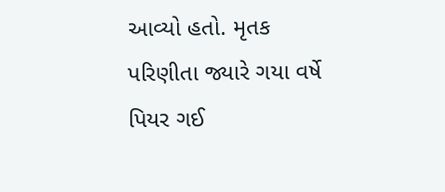આવ્યો હતો. મૃતક પરિણીતા જ્યારે ગયા વર્ષે પિયર ગઈ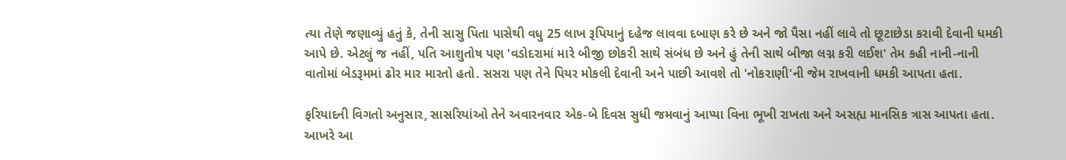ત્યા તેણે જણાવ્યું હતું કે, તેની સાસુ પિતા પાસેથી વધુ 25 લાખ રૂપિયાનું દહેજ લાવવા દબાણ કરે છે અને જો પૈસા નહીં લાવે તો છૂટાછેડા કરાવી દેવાની ધમકી આપે છે. એટલું જ નહીં, પતિ આશુતોષ પણ 'વડોદરામાં મારે બીજી છોકરી સાથે સંબંધ છે અને હું તેની સાથે બીજા લગ્ન કરી લઈશ' તેમ કહી નાની-નાની વાતોમાં બેડરૂમમાં ઢોર માર મારતો હતો. સસરા પણ તેને પિયર મોકલી દેવાની અને પાછી આવશે તો 'નોકરાણી'ની જેમ રાખવાની ધમકી આપતા હતા.

ફરિયાદની વિગતો અનુસાર, સાસરિયાંઓ તેને અવારનવાર એક-બે દિવસ સુધી જમવાનું આપ્યા વિના ભૂખી રાખતા અને અસહ્ય માનસિક ત્રાસ આપતા હતા. આખરે આ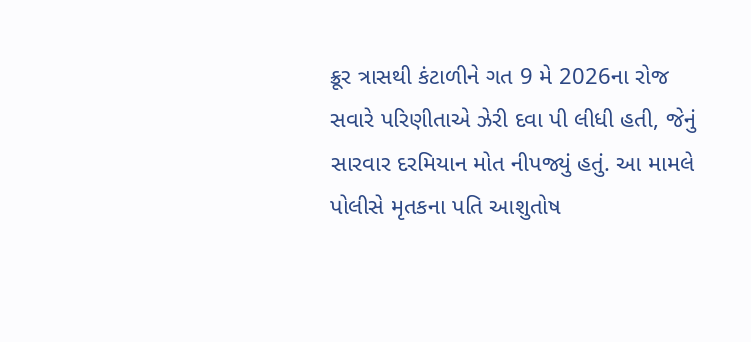ક્રૂર ત્રાસથી કંટાળીને ગત 9 મે 2026ના રોજ સવારે પરિણીતાએ ઝેરી દવા પી લીધી હતી, જેનું સારવાર દરમિયાન મોત નીપજ્યું હતું. આ મામલે પોલીસે મૃતકના પતિ આશુતોષ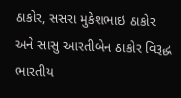ઠાકોર, સસરા મુકેશભાઇ ઠાકોર અને સાસુ આરતીબેન ઠાકોર વિરૂદ્ધ ભારતીય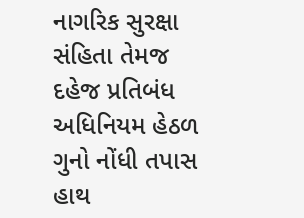નાગરિક સુરક્ષા સંહિતા તેમજ દહેજ પ્રતિબંધ અધિનિયમ હેઠળ ગુનો નોંધી તપાસ હાથ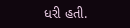ધરી હતી.